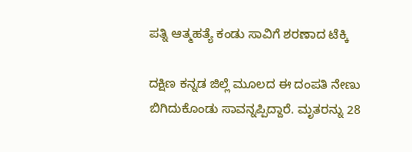ಪತ್ನಿ ಆತ್ಮಹತ್ಯೆ ಕಂಡು ಸಾವಿಗೆ ಶರಣಾದ ಟೆಕ್ಕಿ

ದಕ್ಷಿಣ ಕನ್ನಡ ಜಿಲ್ಲೆ ಮೂಲದ ಈ ದಂಪತಿ ನೇಣು ಬಿಗಿದುಕೊಂಡು ಸಾವನ್ನಪ್ಪಿದ್ದಾರೆ. ಮೃತರನ್ನು 28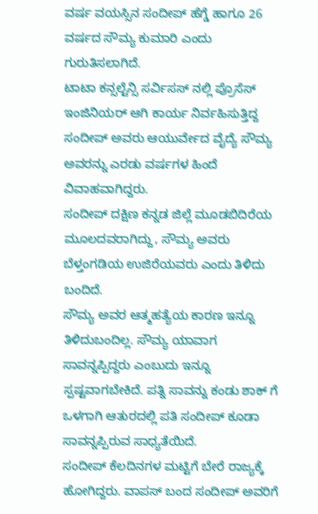ವರ್ಷ ವಯಸ್ಸಿನ ಸಂದೀಪ್ ಹೆಗ್ಡೆ ಹಾಗೂ 26 ವರ್ಷದ ಸೌಮ್ಯ ಕುಮಾರಿ ಎಂದು ಗುರುತಿಸಲಾಗಿದೆ.
ಟಾಟಾ ಕನ್ಸಲ್ಟೆನ್ಸಿ ಸರ್ವಿಸಸ್ ನಲ್ಲಿ ಪ್ರೊಸೆಸ್ ಇಂಜಿನಿಯರ್ ಆಗಿ ಕಾರ್ಯ ನಿರ್ವಹಿಸುತ್ತಿದ್ದ ಸಂದೀಪ್ ಅವರು ಆಯುರ್ವೇದ ವೈದ್ಯೆ ಸೌಮ್ಯ ಅವರನ್ನು ಎರಡು ವರ್ಷಗಳ ಹಿಂದೆ ವಿವಾಹವಾಗಿದ್ದರು.
ಸಂದೀಪ್ ದಕ್ಷಿಣ ಕನ್ನಡ ಜಿಲ್ಲೆ ಮೂಡಬಿದಿರೆಯ ಮೂಲದವರಾಗಿದ್ದು, ಸೌಮ್ಯ ಅವರು ಬೆಳ್ತಂಗಡಿಯ ಉಜಿರೆಯವರು ಎಂದು ತಿಳಿದು ಬಂದಿದೆ.
ಸೌಮ್ಯ ಅವರ ಆತ್ಮಹತ್ಯೆಯ ಕಾರಣ ಇನ್ನೂ ತಿಳಿದುಬಂದಿಲ್ಲ. ಸೌಮ್ಯ ಯಾವಾಗ ಸಾವನ್ನಪ್ಪಿದ್ದರು ಎಂಬುದು ಇನ್ನೂ ಸ್ಪಷ್ಟವಾಗಬೇಕಿದೆ. ಪತ್ನಿ ಸಾವನ್ನು ಕಂಡು ಶಾಕ್ ಗೆ ಒಳಗಾಗಿ ಆತುರದಲ್ಲಿ ಪತಿ ಸಂದೀಪ್ ಕೂಡಾ ಸಾವನ್ನಪ್ಪಿರುವ ಸಾಧ್ಯತೆಯಿದೆ.
ಸಂದೀಪ್ ಕೆಲದಿನಗಳ ಮಟ್ಟಿಗೆ ಬೇರೆ ರಾಜ್ಯಕ್ಕೆ ಹೋಗಿದ್ದರು. ವಾಪಸ್ ಬಂದ ಸಂದೀಪ್ ಅವರಿಗೆ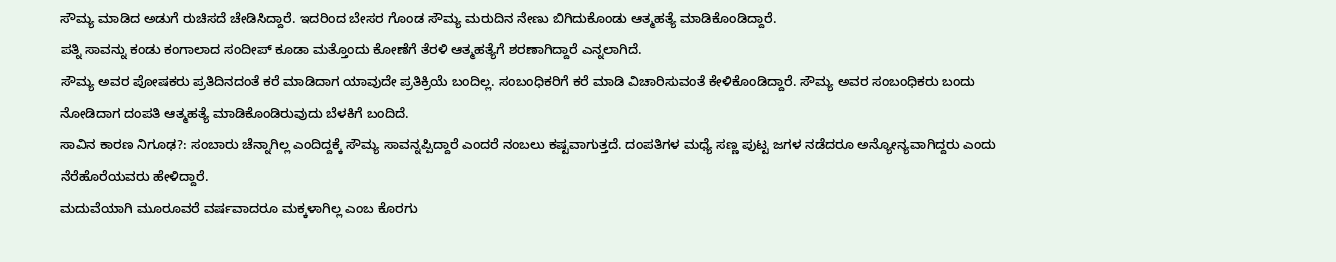ಸೌಮ್ಯ ಮಾಡಿದ ಅಡುಗೆ ರುಚಿಸದೆ ಚೇಡಿಸಿದ್ದಾರೆ. ಇದರಿಂದ ಬೇಸರ ಗೊಂಡ ಸೌಮ್ಯ ಮರುದಿನ ನೇಣು ಬಿಗಿದುಕೊಂಡು ಆತ್ಮಹತ್ಯೆ ಮಾಡಿಕೊಂಡಿದ್ದಾರೆ.
ಪತ್ನಿ ಸಾವನ್ನು ಕಂಡು ಕಂಗಾಲಾದ ಸಂದೀಪ್ ಕೂಡಾ ಮತ್ತೊಂದು ಕೋಣೆಗೆ ತೆರಳಿ ಆತ್ಮಹತ್ಯೆಗೆ ಶರಣಾಗಿದ್ದಾರೆ ಎನ್ನಲಾಗಿದೆ.
ಸೌಮ್ಯ ಅವರ ಪೋಷಕರು ಪ್ರತಿದಿನದಂತೆ ಕರೆ ಮಾಡಿದಾಗ ಯಾವುದೇ ಪ್ರತಿಕ್ರಿಯೆ ಬಂದಿಲ್ಲ. ಸಂಬಂಧಿಕರಿಗೆ ಕರೆ ಮಾಡಿ ವಿಚಾರಿಸುವಂತೆ ಕೇಳಿಕೊಂಡಿದ್ದಾರೆ. ಸೌಮ್ಯ ಅವರ ಸಂಬಂಧಿಕರು ಬಂದು ನೋಡಿದಾಗ ದಂಪತಿ ಆತ್ಮಹತ್ಯೆ ಮಾಡಿಕೊಂಡಿರುವುದು ಬೆಳಕಿಗೆ ಬಂದಿದೆ.
ಸಾವಿನ ಕಾರಣ ನಿಗೂಢ?: ಸಂಬಾರು ಚೆನ್ನಾಗಿಲ್ಲ ಎಂದಿದ್ದಕ್ಕೆ ಸೌಮ್ಯ ಸಾವನ್ನಪ್ಪಿದ್ದಾರೆ ಎಂದರೆ ನಂಬಲು ಕಷ್ಟವಾಗುತ್ತದೆ. ದಂಪತಿಗಳ ಮಧ್ಯೆ ಸಣ್ಣ ಪುಟ್ಟ ಜಗಳ ನಡೆದರೂ ಅನ್ಯೋನ್ಯವಾಗಿದ್ದರು ಎಂದು ನೆರೆಹೊರೆಯವರು ಹೇಳಿದ್ದಾರೆ.
ಮದುವೆಯಾಗಿ ಮೂರೂವರೆ ವರ್ಷವಾದರೂ ಮಕ್ಕಳಾಗಿಲ್ಲ ಎಂಬ ಕೊರಗು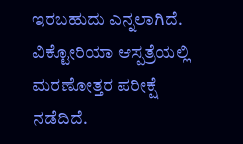ಇರಬಹುದು ಎನ್ನಲಾಗಿದೆ. ವಿಕ್ಟೋರಿಯಾ ಆಸ್ಪತ್ರೆಯಲ್ಲಿ ಮರಣೋತ್ತರ ಪರೀಕ್ಷೆ ನಡೆದಿದೆ.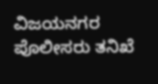ವಿಜಯನಗರ ಪೊಲೀಸರು ತನಿಖೆ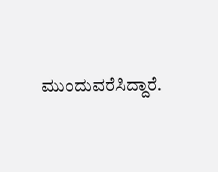ಮುಂದುವರೆಸಿದ್ದಾರೆ.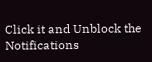Click it and Unblock the Notifications